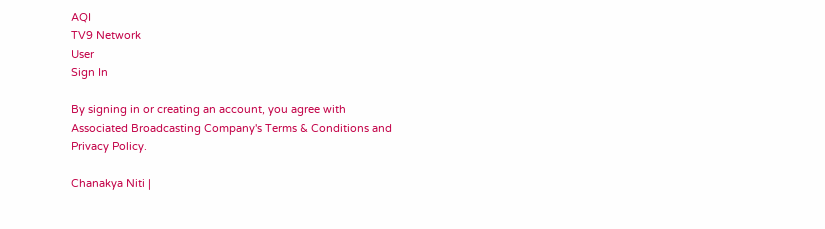AQI
TV9 Network
User
Sign In

By signing in or creating an account, you agree with Associated Broadcasting Company's Terms & Conditions and Privacy Policy.

Chanakya Niti |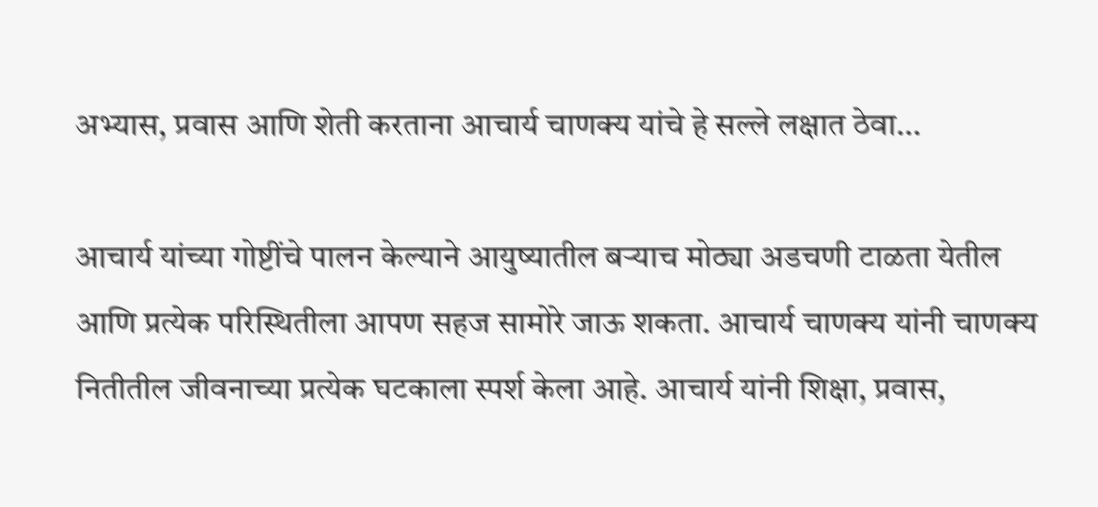अभ्यास, प्रवास आणि शेती करताना आचार्य चाणक्य यांचे हे सल्ले लक्षात ठेवा…

आचार्य यांच्या गोष्टींचे पालन केल्याने आयुष्यातील बर्‍याच मोठ्या अडचणी टाळता येतील आणि प्रत्येक परिस्थितीला आपण सहज सामोरे जाऊ शकता. आचार्य चाणक्य यांनी चाणक्य नितीतील जीवनाच्या प्रत्येक घटकाला स्पर्श केला आहे. आचार्य यांनी शिक्षा, प्रवास,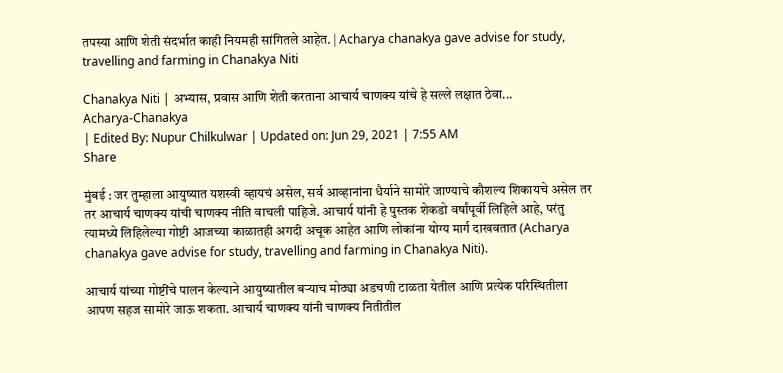तपस्या आणि शेती संदर्भात काही नियमही सांगितले आहेत. | Acharya chanakya gave advise for study, travelling and farming in Chanakya Niti

Chanakya Niti | अभ्यास, प्रवास आणि शेती करताना आचार्य चाणक्य यांचे हे सल्ले लक्षात ठेवा...
Acharya-Chanakya
| Edited By: Nupur Chilkulwar | Updated on: Jun 29, 2021 | 7:55 AM
Share

मुंबई : जर तुम्हाला आयुष्यात यशस्वी व्हायचं असेल, सर्व आव्हानांना धैर्याने सामोरे जाण्याचे कौशल्य शिकायचे असेल तर तर आचार्य चाणक्य यांची चाणक्य नीति वाचली पाहिजे. आचार्य यांनी हे पुस्तक शेकडो वर्षांपूर्वी लिहिले आहे, परंतु त्यामध्ये लिहिलेल्या गोष्टी आजच्या काळातही अगदी अचूक आहेत आणि लोकांना योग्य मार्ग दाखवतात (Acharya chanakya gave advise for study, travelling and farming in Chanakya Niti).

आचार्य यांच्या गोष्टींचे पालन केल्याने आयुष्यातील बर्‍याच मोठ्या अडचणी टाळता येतील आणि प्रत्येक परिस्थितीला आपण सहज सामोरे जाऊ शकता. आचार्य चाणक्य यांनी चाणक्य नितीतील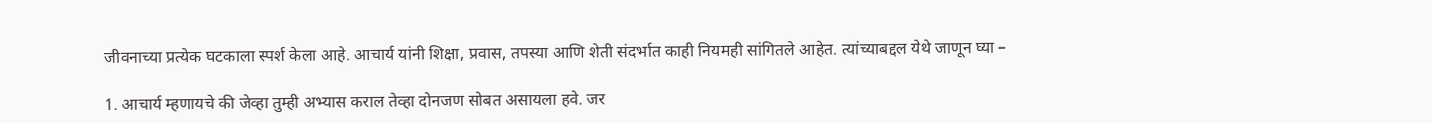जीवनाच्या प्रत्येक घटकाला स्पर्श केला आहे. आचार्य यांनी शिक्षा, प्रवास, तपस्या आणि शेती संदर्भात काही नियमही सांगितले आहेत. त्यांच्याबद्दल येथे जाणून घ्या –

1. आचार्य म्हणायचे की जेव्हा तुम्ही अभ्यास कराल तेव्हा दोनजण सोबत असायला हवे. जर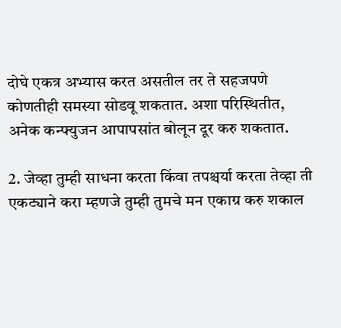दोघे एकत्र अभ्यास करत असतील तर ते सहजपणे कोणतीही समस्या सोडवू शकतात. अशा परिस्थितीत, अनेक कन्फ्युजन आपापसांत बोलून दूर करु शकतात.

2. जेव्हा तुम्ही साधना करता किंवा तपश्चर्या करता तेव्हा ती एकट्याने करा म्हणजे तुम्ही तुमचे मन एकाग्र करु शकाल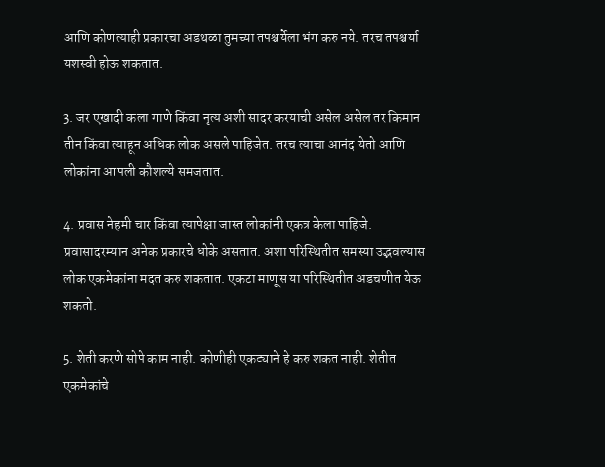आणि कोणत्याही प्रकारचा अडथळा तुमच्या तपश्चर्येला भंग करु नये. तरच तपश्चर्या यशस्वी होऊ शकतात.

3. जर एखादी कला गाणे किंवा नृत्य अशी सादर करयाची असेल असेल तर किमान तीन किंवा त्याहून अधिक लोक असले पाहिजेत. तरच त्याचा आनंद येतो आणि लोकांना आपली कौशल्ये समजतात.

4. प्रवास नेहमी चार किंवा त्यापेक्षा जास्त लोकांनी एकत्र केला पाहिजे. प्रवासादरम्यान अनेक प्रकारचे धोके असतात. अशा परिस्थितीत समस्या उद्भवल्यास लोक एकमेकांना मदत करु शकतात. एकटा माणूस या परिस्थितीत अडचणीत येऊ शकतो.

5. शेती करणे सोपे काम नाही. कोणीही एकट्याने हे करु शकत नाही. शेतीत एकमेकांचे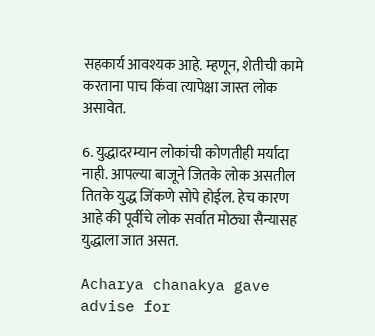सहकार्य आवश्यक आहे. म्हणून, शेतीची कामे करताना पाच किंवा त्यापेक्षा जास्त लोक असावेत.

6. युद्धादरम्यान लोकांची कोणतीही मर्यादा नाही. आपल्या बाजूने जितके लोक असतील तितके युद्ध जिंकणे सोपे होईल. हेच कारण आहे की पूर्वीचे लोक सर्वात मोठ्या सैन्यासह युद्धाला जात असत.

Acharya chanakya gave advise for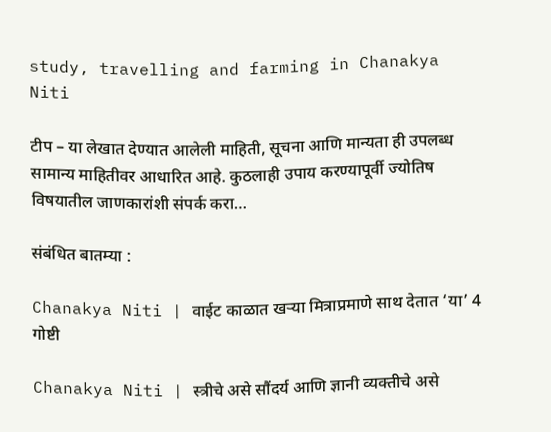study, travelling and farming in Chanakya Niti

टीप – या लेखात देण्यात आलेली माहिती, सूचना आणि मान्यता ही उपलब्ध सामान्य माहितीवर आधारित आहे. कुठलाही उपाय करण्यापूर्वी ज्योतिष विषयातील जाणकारांशी संपर्क करा…

संबंधित बातम्या :

Chanakya Niti | वाईट काळात खऱ्या मित्राप्रमाणे साथ देतात ‘या’ 4 गोष्टी

Chanakya Niti | स्त्रीचे असे सौंदर्य आणि ज्ञानी व्यक्तीचे असे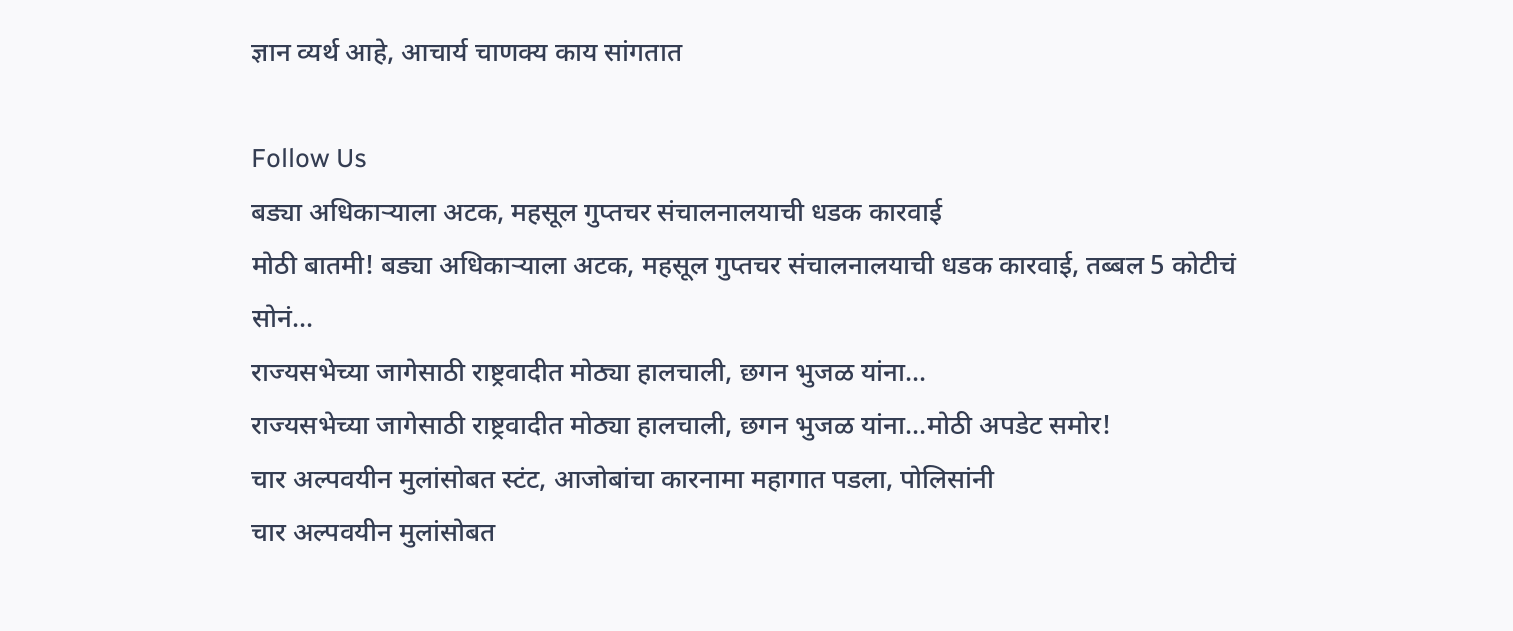ज्ञान व्यर्थ आहे, आचार्य चाणक्य काय सांगतात

Follow Us
बड्या अधिकाऱ्याला अटक, महसूल गुप्तचर संचालनालयाची धडक कारवाई
मोठी बातमी! बड्या अधिकाऱ्याला अटक, महसूल गुप्तचर संचालनालयाची धडक कारवाई, तब्बल 5 कोटीचं सोनं...
राज्यसभेच्या जागेसाठी राष्ट्रवादीत मोठ्या हालचाली, छगन भुजळ यांना...
राज्यसभेच्या जागेसाठी राष्ट्रवादीत मोठ्या हालचाली, छगन भुजळ यांना...मोठी अपडेट समोर!
चार अल्पवयीन मुलांसोबत स्टंट, आजोबांचा कारनामा महागात पडला, पोलिसांनी
चार अल्पवयीन मुलांसोबत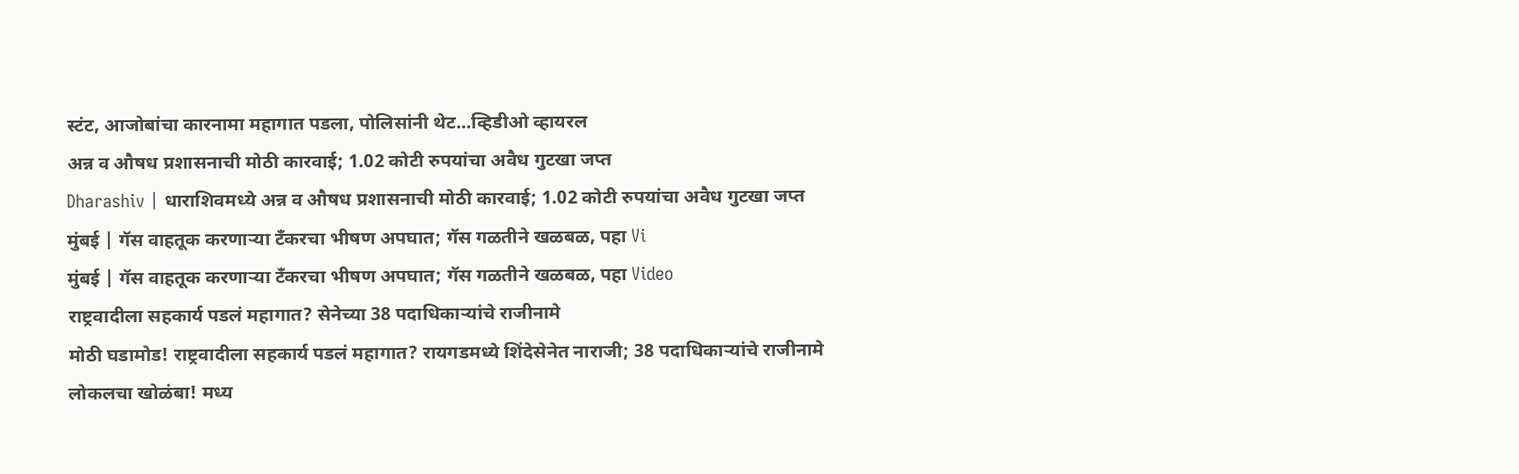स्टंट, आजोबांचा कारनामा महागात पडला, पोलिसांनी थेट...व्हिडीओ व्हायरल
अन्न व औषध प्रशासनाची मोठी कारवाई; 1.02 कोटी रुपयांचा अवैध गुटखा जप्त
Dharashiv | धाराशिवमध्ये अन्न व औषध प्रशासनाची मोठी कारवाई; 1.02 कोटी रुपयांचा अवैध गुटखा जप्त
मुंबई | गॅस वाहतूक करणाऱ्या टँकरचा भीषण अपघात; गॅस गळतीने खळबळ, पहा Vi
मुंबई | गॅस वाहतूक करणाऱ्या टँकरचा भीषण अपघात; गॅस गळतीने खळबळ, पहा Video
राष्ट्रवादीला सहकार्य पडलं महागात? सेनेच्या 38 पदाधिकाऱ्यांचे राजीनामे
मोठी घडामोड! राष्ट्रवादीला सहकार्य पडलं महागात? रायगडमध्ये शिंदेसेनेत नाराजी; 38 पदाधिकाऱ्यांचे राजीनामे
लोकलचा खोळंबा! मध्य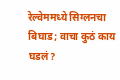रेल्वेममध्ये सिग्लनचा बिघाड; वाचा कुठं काय घडलं?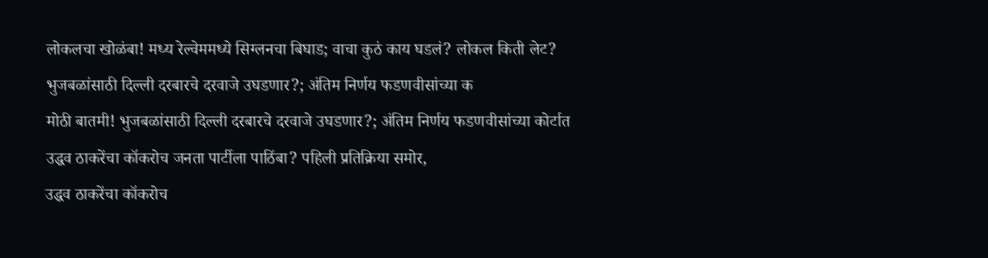लोकलचा खोळंबा! मध्य रेल्वेममध्ये सिग्लनचा बिघाड; वाचा कुठं काय घडलं? लोकल किती लेट?
भुजबळांसाठी दिल्ली दरबारचे दरवाजे उघडणार?; अंतिम निर्णय फडणवीसांच्या क
मोठी बातमी! भुजबळांसाठी दिल्ली दरबारचे दरवाजे उघडणार?; अंतिम निर्णय फडणवीसांच्या कोर्टात
उद्धव ठाकरेंचा कॉकरोच जनता पार्टीला पाठिंबा? पहिली प्रतिक्रिया समोर,
उद्धव ठाकरेंचा कॉकरोच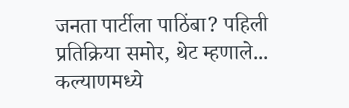जनता पार्टीला पाठिंबा? पहिली प्रतिक्रिया समोर, थेट म्हणाले...
कल्याणमध्ये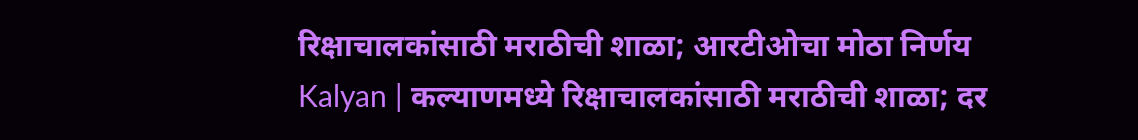रिक्षाचालकांसाठी मराठीची शाळा; आरटीओचा मोठा निर्णय
Kalyan | कल्याणमध्ये रिक्षाचालकांसाठी मराठीची शाळा; दर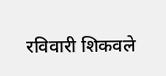रविवारी शिकवले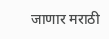जाणार मराठी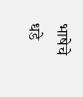भाषेचे धडे